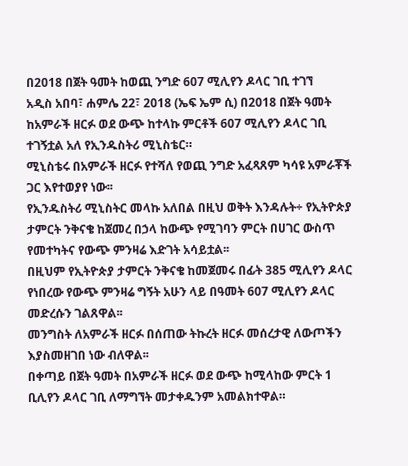በ2018 በጀት ዓመት ከወጪ ንግድ 607 ሚሊየን ዶላር ገቢ ተገኘ
አዲስ አበባ፣ ሐምሌ 22፣ 2018 (ኤፍ ኤም ሲ) በ2018 በጀት ዓመት ከአምራች ዘርፉ ወደ ውጭ ከተላኩ ምርቶች 607 ሚሊየን ዶላር ገቢ ተገኝቷል አለ የኢንዱስትሪ ሚኒስቴር።
ሚኒስቴሩ በአምራች ዘርፉ የተሻለ የወጪ ንግድ አፈጻጸም ካሳዩ አምራቾች ጋር እየተወያየ ነው፡፡
የኢንዱስትሪ ሚኒስትር መላኩ አለበል በዚህ ወቅት እንዳሉት÷ የኢትዮጵያ ታምርት ንቅናቄ ከጀመረ በኃላ ከውጭ የሚገባን ምርት በሀገር ውስጥ የመተካትና የውጭ ምንዛሬ እድገት አሳይቷል፡፡
በዚህም የኢትዮጵያ ታምርት ንቅናቄ ከመጀመሩ በፊት 385 ሚሊየን ዶላር የነበረው የውጭ ምንዛሬ ግኝት አሁን ላይ በዓመት 607 ሚሊየን ዶላር መድረሱን ገልጸዋል፡፡
መንግስት ለአምራች ዘርፉ በሰጠው ትኩረት ዘርፉ መሰረታዊ ለውጦችን እያስመዘገበ ነው ብለዋል፡፡
በቀጣይ በጀት ዓመት በአምራች ዘርፉ ወደ ውጭ ከሚላከው ምርት 1 ቢሊየን ዶላር ገቢ ለማግኘት መታቀዱንም አመልክተዋል።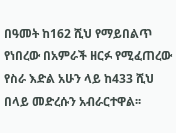በዓመት ከ162 ሺህ የማይበልጥ የነበረው በአምራች ዘርፉ የሚፈጠረው የስራ እድል አሁን ላይ ከ433 ሺህ በላይ መድረሱን አብራርተዋል፡፡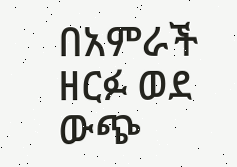በአምራች ዘርፉ ወደ ውጭ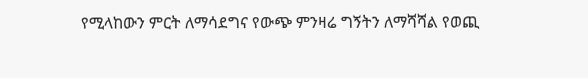የሚላከውን ምርት ለማሳደግና የውጭ ምንዛሬ ግኝትን ለማሻሻል የወጪ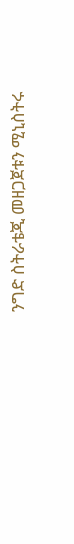ንግድ ስትራቴጂ መዘጋጀቱን ሚኒስትሩ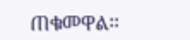ጠቁመዋል፡፡